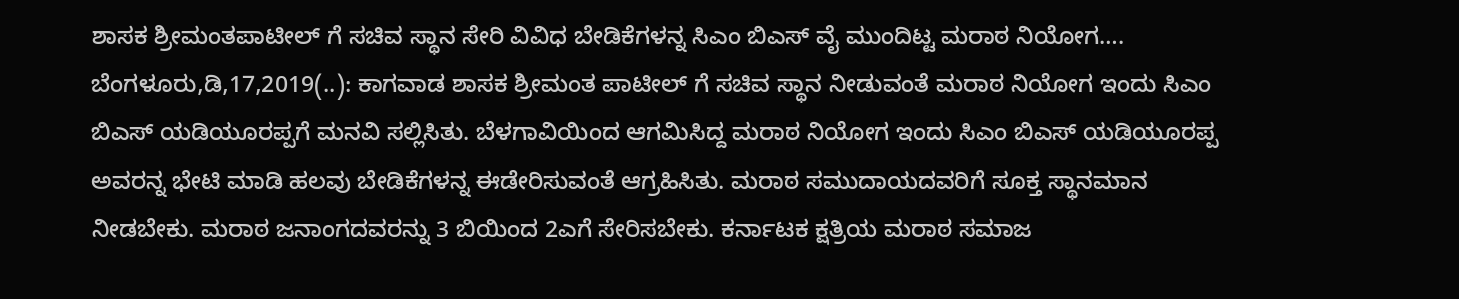ಶಾಸಕ ಶ್ರೀಮಂತಪಾಟೀಲ್ ಗೆ ಸಚಿವ ಸ್ಥಾನ ಸೇರಿ ವಿವಿಧ ಬೇಡಿಕೆಗಳನ್ನ ಸಿಎಂ ಬಿಎಸ್ ವೈ ಮುಂದಿಟ್ಟ ಮರಾಠ ನಿಯೋಗ…. ಬೆಂಗಳೂರು,ಡಿ,17,2019(..): ಕಾಗವಾಡ ಶಾಸಕ ಶ್ರೀಮಂತ ಪಾಟೀಲ್ ಗೆ ಸಚಿವ ಸ್ಥಾನ ನೀಡುವಂತೆ ಮರಾಠ ನಿಯೋಗ ಇಂದು ಸಿಎಂ ಬಿಎಸ್ ಯಡಿಯೂರಪ್ಪಗೆ ಮನವಿ ಸಲ್ಲಿಸಿತು. ಬೆಳಗಾವಿಯಿಂದ ಆಗಮಿಸಿದ್ದ ಮರಾಠ ನಿಯೋಗ ಇಂದು ಸಿಎಂ ಬಿಎಸ್ ಯಡಿಯೂರಪ್ಪ ಅವರನ್ನ ಭೇಟಿ ಮಾಡಿ ಹಲವು ಬೇಡಿಕೆಗಳನ್ನ ಈಡೇರಿಸುವಂತೆ ಆಗ್ರಹಿಸಿತು. ಮರಾಠ ಸಮುದಾಯದವರಿಗೆ ಸೂಕ್ತ ಸ್ಥಾನಮಾನ ನೀಡಬೇಕು. ಮರಾಠ ಜನಾಂಗದವರನ್ನು 3 ಬಿಯಿಂದ 2ಎಗೆ ಸೇರಿಸಬೇಕು. ಕರ್ನಾಟಕ ಕ್ಷತ್ರಿಯ ಮರಾಠ ಸಮಾಜ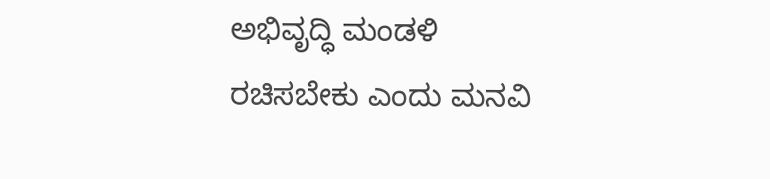ಅಭಿವೃದ್ಧಿ ಮಂಡಳಿ ರಚಿಸಬೇಕು ಎಂದು ಮನವಿ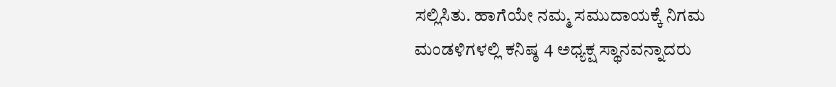ಸಲ್ಲಿಸಿತು. ಹಾಗೆಯೇ ನಮ್ಮ ಸಮುದಾಯಕ್ಕೆ ನಿಗಮ ಮಂಡಳಿಗಳಲ್ಲಿ ಕನಿಷ್ಠ 4 ಅಧ್ಯಕ್ಷ ಸ್ಥಾನವನ್ನಾದರು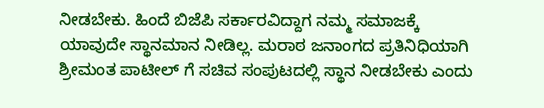ನೀಡಬೇಕು. ಹಿಂದೆ ಬಿಜೆಪಿ ಸರ್ಕಾರವಿದ್ದಾಗ ನಮ್ಮ ಸಮಾಜಕ್ಕೆ ಯಾವುದೇ ಸ್ಥಾನಮಾನ ನೀಡಿಲ್ಲ. ಮರಾಠ ಜನಾಂಗದ ಪ್ರತಿನಿಧಿಯಾಗಿ ಶ್ರೀಮಂತ ಪಾಟೀಲ್ ಗೆ ಸಚಿವ ಸಂಪುಟದಲ್ಲಿ ಸ್ಥಾನ ನೀಡಬೇಕು ಎಂದು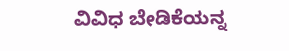ವಿವಿಧ ಬೇಡಿಕೆಯನ್ನ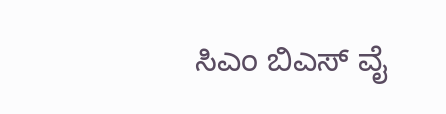ಸಿಎಂ ಬಿಎಸ್ ವೈ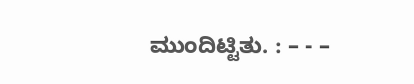ಮುಂದಿಟ್ಟಿತು. : – - –